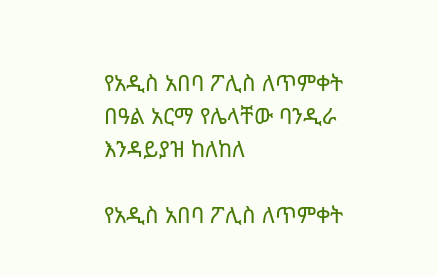የአዲስ አበባ ፖሊስ ለጥምቀት በዓል አርማ የሌላቸው ባንዲራ እንዳይያዝ ከለከለ

የአዲስ አበባ ፖሊስ ለጥምቀት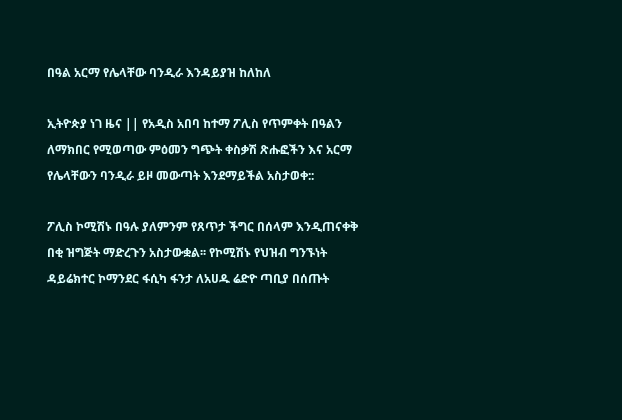በዓል አርማ የሌላቸው ባንዲራ እንዳይያዝ ከለከለ

ኢትዮጵያ ነገ ዜና || የአዲስ አበባ ከተማ ፖሊስ የጥምቀት በዓልን ለማክበር የሚወጣው ምዕመን ግጭት ቀስቃሽ ጽሑፎችን እና አርማ የሌላቸውን ባንዲራ ይዞ መውጣት እንደማይችል አስታወቀ::

ፖሊስ ኮሚሽኑ በዓሉ ያለምንም የጸጥታ ችግር በሰላም እንዲጠናቀቅ በቂ ዝግጅት ማድረጉን አስታውቋል፡፡ የኮሚሽኑ የህዝብ ግንኙነት ዳይሬክተር ኮማንደር ፋሲካ ፋንታ ለአሀዱ ሬድዮ ጣቢያ በሰጡት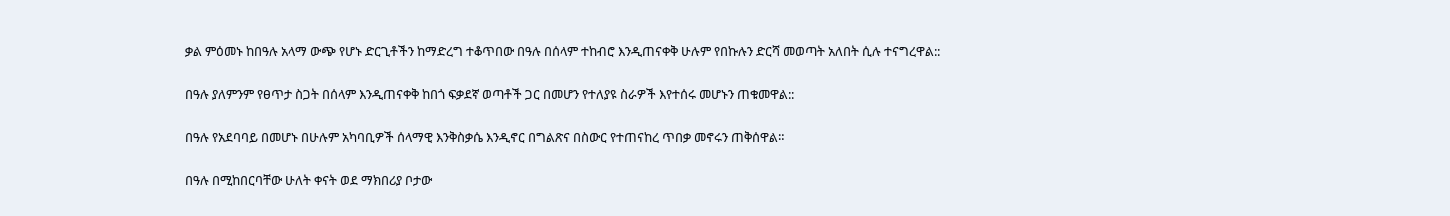ቃል ምዕመኑ ከበዓሉ አላማ ውጭ የሆኑ ድርጊቶችን ከማድረግ ተቆጥበው በዓሉ በሰላም ተከብሮ እንዲጠናቀቅ ሁሉም የበኩሉን ድርሻ መወጣት አለበት ሲሉ ተናግረዋል::

በዓሉ ያለምንም የፀጥታ ስጋት በሰላም እንዲጠናቀቅ ከበጎ ፍቃደኛ ወጣቶች ጋር በመሆን የተለያዩ ስራዎች እየተሰሩ መሆኑን ጠቁመዋል::

በዓሉ የአደባባይ በመሆኑ በሁሉም አካባቢዎች ሰላማዊ እንቅስቃሴ እንዲኖር በግልጽና በስውር የተጠናከረ ጥበቃ መኖሩን ጠቅሰዋል።

በዓሉ በሚከበርባቸው ሁለት ቀናት ወደ ማክበሪያ ቦታው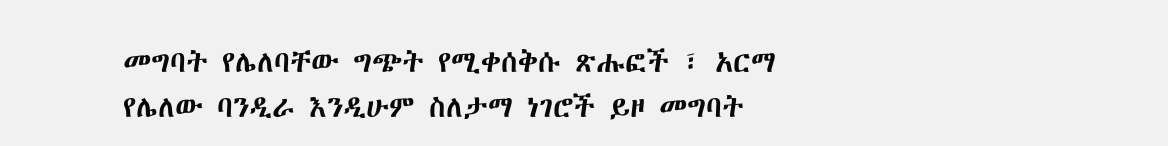መግባት የሌለባቸው ግጭት የሚቀሰቅሱ ጽሑፎች ፣ አርማ የሌለው ባንዲራ እንዲሁም ስለታማ ነገሮች ይዞ መግባት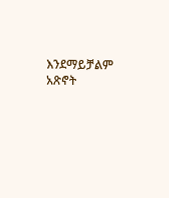እንደማይቻልም አጽኖት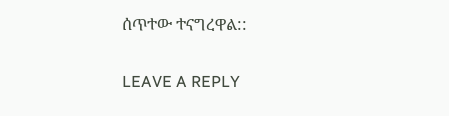ሰጥተው ተናግረዋል::

LEAVE A REPLY